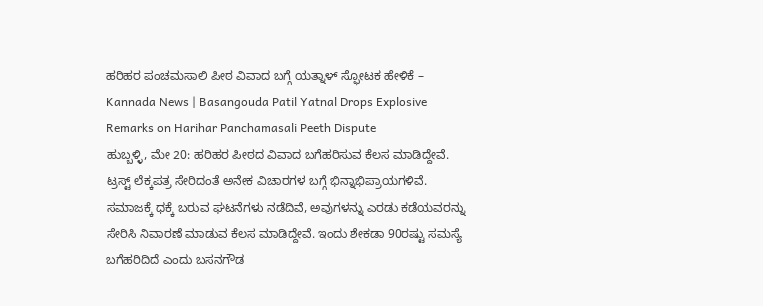ಹರಿಹರ ಪಂಚಮಸಾಲಿ ಪೀಠ ವಿವಾದ ಬಗ್ಗೆ ಯತ್ನಾಳ್ ಸ್ಫೋಟಕ ಹೇಳಿಕೆ – Kannada News | Basangouda Patil Yatnal Drops Explosive Remarks on Harihar Panchamasali Peeth Dispute
ಹುಬ್ಬಳ್ಳಿ, ಮೇ 20: ಹರಿಹರ ಪೀಠದ ವಿವಾದ ಬಗೆಹರಿಸುವ ಕೆಲಸ ಮಾಡಿದ್ದೇವೆ. ಟ್ರಸ್ಟ್ ಲೆಕ್ಕಪತ್ರ ಸೇರಿದಂತೆ ಅನೇಕ ವಿಚಾರಗಳ ಬಗ್ಗೆ ಭಿನ್ನಾಭಿಪ್ರಾಯಗಳಿವೆ. ಸಮಾಜಕ್ಕೆ ಧಕ್ಕೆ ಬರುವ ಘಟನೆಗಳು ನಡೆದಿವೆ, ಅವುಗಳನ್ನು ಎರಡು ಕಡೆಯವರನ್ನು ಸೇರಿಸಿ ನಿವಾರಣೆ ಮಾಡುವ ಕೆಲಸ ಮಾಡಿದ್ದೇವೆ. ಇಂದು ಶೇಕಡಾ 90ರಷ್ಟು ಸಮಸ್ಯೆ ಬಗೆಹರಿದಿದೆ ಎಂದು ಬಸನಗೌಡ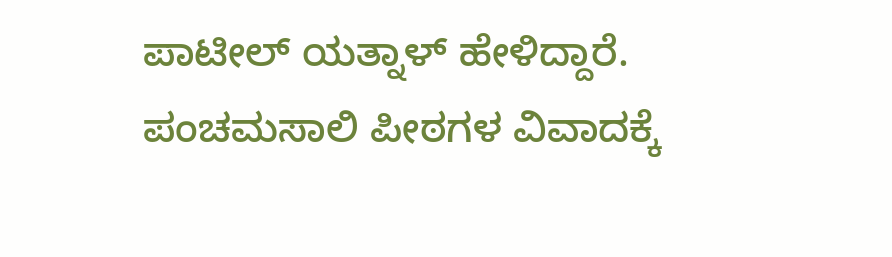ಪಾಟೀಲ್ ಯತ್ನಾಳ್ ಹೇಳಿದ್ದಾರೆ. ಪಂಚಮಸಾಲಿ ಪೀಠಗಳ ವಿವಾದಕ್ಕೆ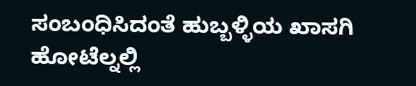ಸಂಬಂಧಿಸಿದಂತೆ ಹುಬ್ಬಳ್ಳಿಯ ಖಾಸಗಿ ಹೋಟೆಲ್ನಲ್ಲಿ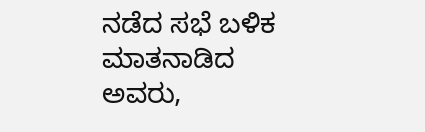ನಡೆದ ಸಭೆ ಬಳಿಕ ಮಾತನಾಡಿದ ಅವರು,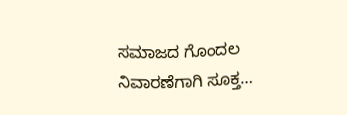ಸಮಾಜದ ಗೊಂದಲ ನಿವಾರಣೆಗಾಗಿ ಸೂಕ್ತ…